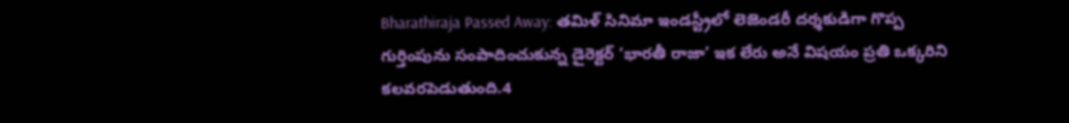Bharathiraja Passed Away: తమిళ్ సినిమా ఇండస్ట్రీలో లెజెండరీ దర్శకుడిగా గొప్ప గుర్తింపును సంపాదించుకున్న డైరెక్టర్ ‘భారతీ రాజా’ ఇక లేరు అనే విషయం ప్రతి ఒక్కరిని కలవరపెడుతుంది.4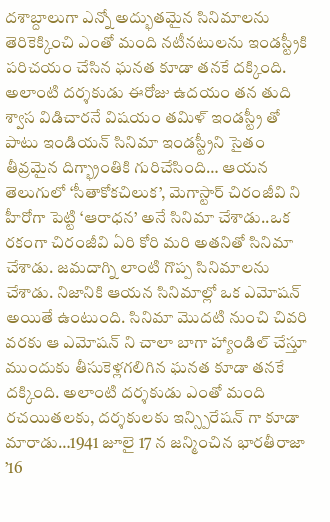దశాబ్దాలుగా ఎన్నో అద్భుతమైన సినిమాలను తెరికెక్కించి ఎంతో మంది నటీనటులను ఇండస్ట్రీకి పరిచయం చేసిన ఘనత కూడా తనకే దక్కింది. అలాంటి దర్శకుడు ఈరోజు ఉదయం తన తుది శ్వాస విడిచారనే విషయం తమిళ్ ఇండస్ట్రీ తో పాటు ఇండియన్ సినిమా ఇండస్ట్రీని సైతం తీవ్రమైన దిగ్భ్రాంతికి గురిచేసింది… ఆయన తెలుగులో ‘సీతాకోకచిలుక’, మెగాస్టార్ చిరంజీవి ని హీరోగా పెట్టి ‘ఆరాధన’ అనే సినిమా చేశాడు..ఒక రకంగా చిరంజీవి ఏరి కోరి మరి అతనితో సినిమా చేశాడు. జమదాగ్ని లాంటి గొప్ప సినిమాలను చేశాడు. నిజానికి ఆయన సినిమాల్లో ఒక ఎమోషన్ అయితే ఉంటుంది. సినిమా మొదటి నుంచి చివరి వరకు ఆ ఎమోషన్ ని చాలా బాగా హ్యాండిల్ చేస్తూ ముందుకు తీసుకెళ్లగలిగిన ఘనత కూడా తనకే దక్కింది. అలాంటి దర్శకుడు ఎంతో మంది రచయితలకు, దర్శకులకు ఇన్స్పిరేషన్ గా కూడా మారాడు…1941 జూలై 17 న జన్మించిన భారతీరాజా ’16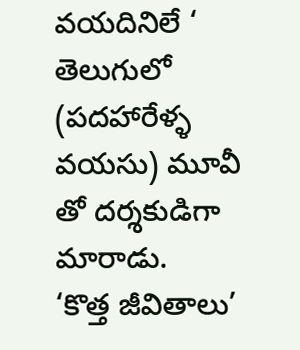వయదినిలే ‘ తెలుగులో (పదహారేళ్ళ వయసు) మూవీ తో దర్శకుడిగా మారాడు.
‘కొత్త జీవితాలు’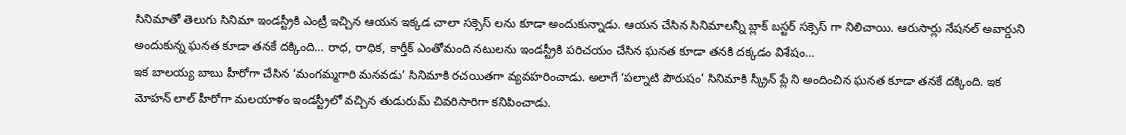సినిమాతో తెలుగు సినిమా ఇండస్ట్రీకి ఎంట్రీ ఇచ్చిన ఆయన ఇక్కడ చాలా సక్సెస్ లను కూడా అందుకున్నాడు. ఆయన చేసిన సినిమాలన్నీ బ్లాక్ బస్టర్ సక్సెస్ గా నిలిచాయి. ఆరుసార్లు నేషనల్ అవార్డుని అందుకున్న ఘనత కూడా తనకే దక్కింది… రాధ, రాధిక, కార్తీక్ ఎంతోమంది నటులను ఇండస్ట్రీకి పరిచయం చేసిన ఘనత కూడా తనకి దక్కడం విశేషం…
ఇక బాలయ్య బాబు హీరోగా చేసిన ‘మంగమ్మగారి మనవడు’ సినిమాకి రచయితగా వ్యవహరించాడు. అలాగే ‘పల్నాటి పౌరుషం’ సినిమాకి స్క్రీన్ ప్లే ని అందించిన ఘనత కూడా తనకే దక్కింది. ఇక మోహన్ లాల్ హీరోగా మలయాళం ఇండస్ట్రీలో వచ్చిన తుడురుమ్ చివరిసారిగా కనిపించాడు.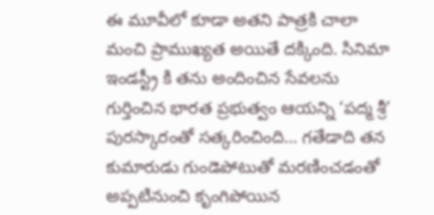ఈ మూవీలో కూడా అతని పాత్రకి చాలా మంచి ప్రాముఖ్యత అయితే దక్కింది. సినిమా ఇండస్ట్రీ కి తను అందించిన సేవలను గుర్తించిన భారత ప్రభుత్వం ఆయన్ని ‘పద్మ శ్రీ’ పురస్కారంతో సత్కరించింది… గతేడాది తన కుమారుడు గుండెపోటుతో మరణించడంతో అప్పటినుంచి కృంగిపోయిన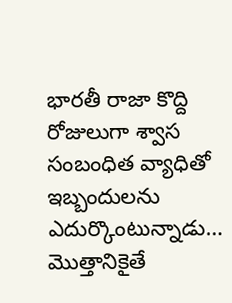భారతీ రాజా కొద్ది రోజులుగా శ్వాస సంబంధిత వ్యాధితో ఇబ్బందులను ఎదుర్కొంటున్నాడు… మొత్తానికైతే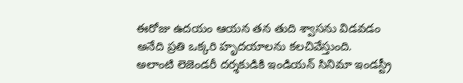ఈరోజు ఉదయం ఆయన తన తుది శ్వాసను విడవడం అనేది ప్రతి ఒక్కరి హృదయాలను కలచివేస్తుంది. అలాంటి లెజెండరీ దర్శకుడికి ఇండియన్ సినిమా ఇండస్ట్రీ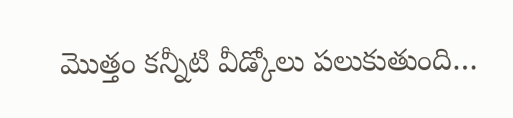మొత్తం కన్నీటి వీడ్కోలు పలుకుతుంది…